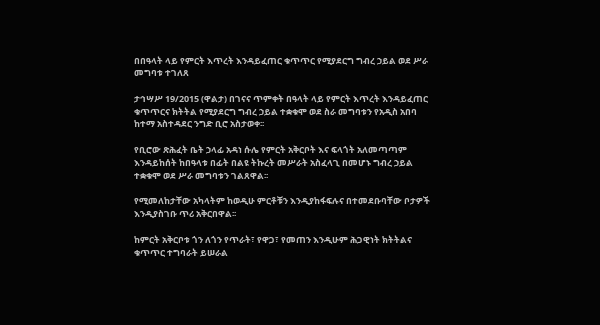በበዓላት ላይ የምርት እጥረት እንዳይፈጠር ቁጥጥር የሚያደርግ ግብረ ኃይል ወደ ሥራ መግባቱ ተገለጸ

ታኅሣሥ 19/2015 (ዋልታ) በገናና ጥምቀት በዓላት ላይ የምርት እጥረት እንዳይፈጠር ቁጥጥርና ክትትል የሚያደርግ ግብረ ኃይል ተቋቁሞ ወደ ስራ መግባቱን የአዲስ አበባ ከተማ አስተዳደር ንግድ ቢሮ አስታወቀ፡፡

የቢሮው ጽሕፈት ቤት ኃላፊ አዳነ ሱሌ የምርት አቅርቦት እና ፍላጎት አለመጣጣም እንዳይከሰት ከበዓላቱ በፊት በልዩ ትኩረት መሥራት አስፈላጊ በመሆኑ ግብረ ኃይል ተቋቁሞ ወደ ሥራ መግባቱን ገልጸዋል፡፡

የሚመለከታቸው አካላትም ከወዲሁ ምርቶቹን እንዲያከፋፍሉና በተመደቡባቸው ቦታዎች እንዲያስገቡ ጥሪ አቅርበዋል፡፡

ከምርት አቅርቦቱ ጎን ለጎን የጥራት፣ የዋጋ፣ የመጠን እንዲሁም ሕጋዊነት ክትትልና ቁጥጥር ተግባራት ይሠራል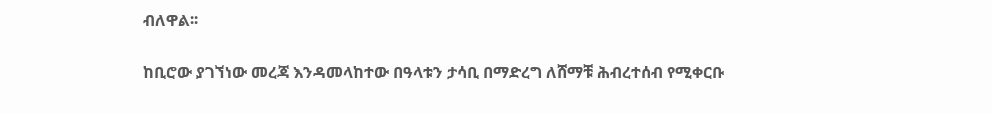ብለዋል፡፡

ከቢሮው ያገኘነው መረጃ እንዳመላከተው በዓላቱን ታሳቢ በማድረግ ለሸማቹ ሕብረተሰብ የሚቀርቡ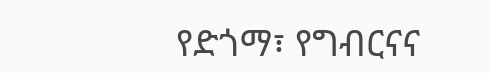የድጎማ፣ የግብርናና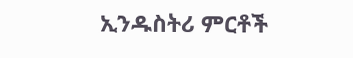ኢንዱስትሪ ምርቶች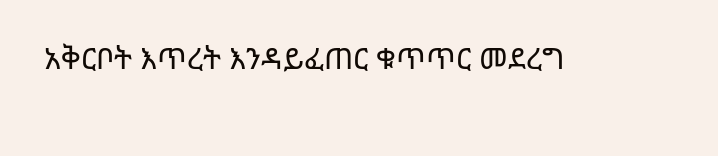አቅርቦት እጥረት እንዳይፈጠር ቁጥጥር መደረግ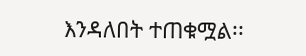እንዳለበት ተጠቁሟል፡፡